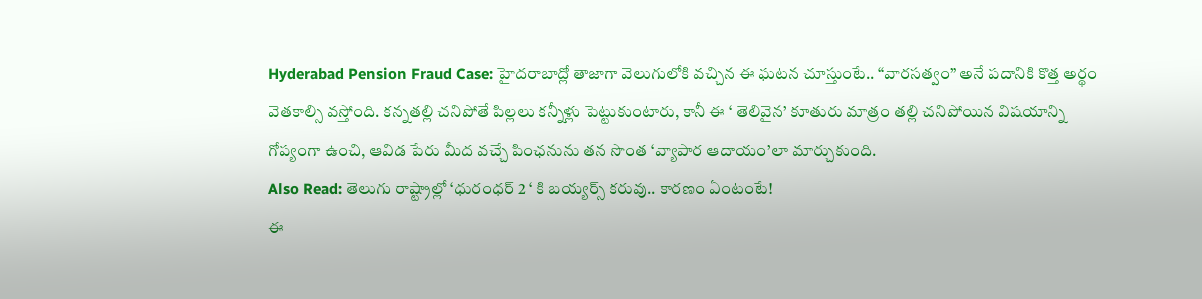Hyderabad Pension Fraud Case: హైదరాబాద్లో తాజాగా వెలుగులోకి వచ్చిన ఈ ఘటన చూస్తుంటే.. “వారసత్వం” అనే పదానికి కొత్త అర్థం వెతకాల్సి వస్తోంది. కన్నతల్లి చనిపోతే పిల్లలు కన్నీళ్లు పెట్టుకుంటారు, కానీ ఈ ‘ తెలివైన’ కూతురు మాత్రం తల్లి చనిపోయిన విషయాన్ని గోప్యంగా ఉంచి, ఆవిడ పేరు మీద వచ్చే పింఛనును తన సొంత ‘వ్యాపార ఆదాయం’లా మార్చుకుంది.
Also Read: తెలుగు రాష్ట్రాల్లో ‘ధురంధర్ 2 ‘ కి బయ్యర్స్ కరువు.. కారణం ఏంటంటే!
ఈ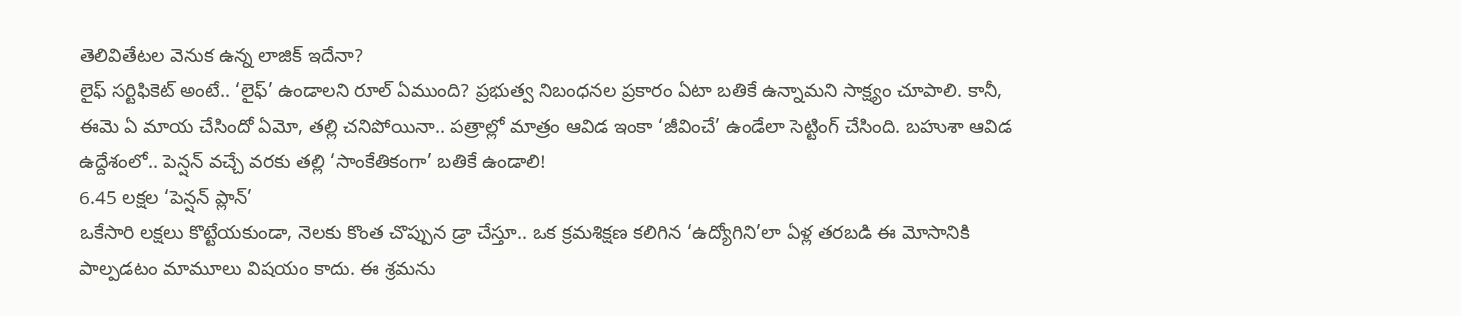తెలివితేటల వెనుక ఉన్న లాజిక్ ఇదేనా?
లైఫ్ సర్టిఫికెట్ అంటే.. ‘లైఫ్’ ఉండాలని రూల్ ఏముంది? ప్రభుత్వ నిబంధనల ప్రకారం ఏటా బతికే ఉన్నామని సాక్ష్యం చూపాలి. కానీ, ఈమె ఏ మాయ చేసిందో ఏమో, తల్లి చనిపోయినా.. పత్రాల్లో మాత్రం ఆవిడ ఇంకా ‘జీవించే’ ఉండేలా సెట్టింగ్ చేసింది. బహుశా ఆవిడ ఉద్దేశంలో.. పెన్షన్ వచ్చే వరకు తల్లి ‘సాంకేతికంగా’ బతికే ఉండాలి!
6.45 లక్షల ‘పెన్షన్ ప్లాన్’
ఒకేసారి లక్షలు కొట్టేయకుండా, నెలకు కొంత చొప్పున డ్రా చేస్తూ.. ఒక క్రమశిక్షణ కలిగిన ‘ఉద్యోగిని’లా ఏళ్ల తరబడి ఈ మోసానికి పాల్పడటం మామూలు విషయం కాదు. ఈ శ్రమను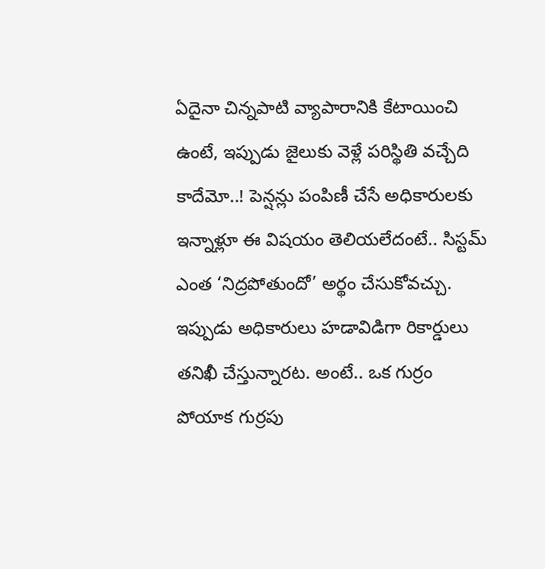ఏదైనా చిన్నపాటి వ్యాపారానికి కేటాయించి ఉంటే, ఇప్పుడు జైలుకు వెళ్లే పరిస్థితి వచ్చేది కాదేమో..! పెన్షన్లు పంపిణీ చేసే అధికారులకు ఇన్నాళ్లూ ఈ విషయం తెలియలేదంటే.. సిస్టమ్ ఎంత ‘నిద్రపోతుందో’ అర్థం చేసుకోవచ్చు. ఇప్పుడు అధికారులు హడావిడిగా రికార్డులు తనిఖీ చేస్తున్నారట. అంటే.. ఒక గుర్రం పోయాక గుర్రపు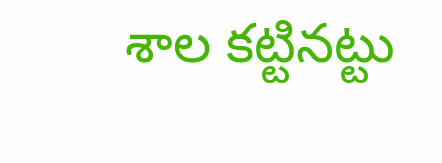శాల కట్టినట్టు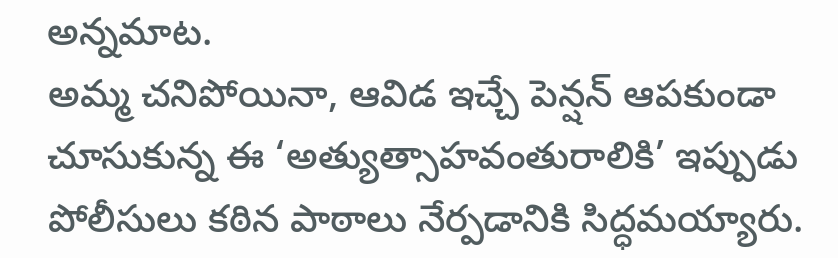అన్నమాట.
అమ్మ చనిపోయినా, ఆవిడ ఇచ్చే పెన్షన్ ఆపకుండా చూసుకున్న ఈ ‘అత్యుత్సాహవంతురాలికి’ ఇప్పుడు పోలీసులు కఠిన పాఠాలు నేర్పడానికి సిద్ధమయ్యారు.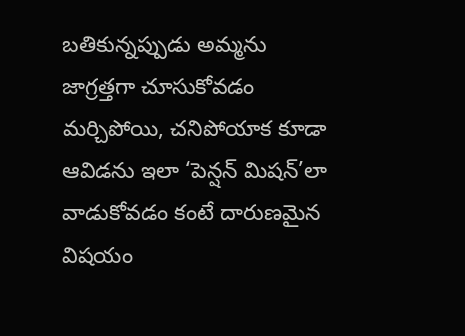బతికున్నప్పుడు అమ్మను జాగ్రత్తగా చూసుకోవడం మర్చిపోయి, చనిపోయాక కూడా ఆవిడను ఇలా ‘పెన్షన్ మిషన్’లా వాడుకోవడం కంటే దారుణమైన విషయం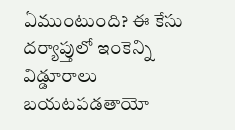ఏముంటుంది? ఈ కేసు దర్యాప్తులో ఇంకెన్ని విడ్డూరాలు బయటపడతాయో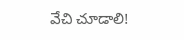వేచి చూడాలి!